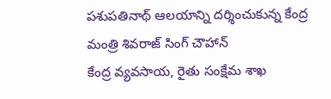పశుపతినాథ్ ఆలయాన్ని దర్శించుకున్న కేంద్ర మంత్రి శివరాజ్ సింగ్ చౌహాన్
కేంద్ర వ్యవసాయ, రైతు సంక్షేమ శాఖ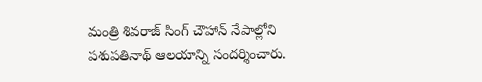మంత్రి శివరాజ్ సింగ్ చౌహాన్ నేపాల్లోని పశుపతినాథ్ ఆలయాన్ని సందర్శించారు.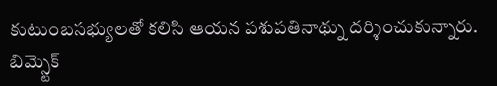కుటుంబసభ్యులతో కలిసి ఆయన పశుపతినాథ్ను దర్శించుకున్నారు. బిమ్స్టెక్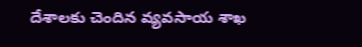దేశాలకు చెందిన వ్యవసాయ శాఖ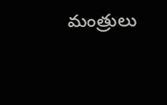మంత్రులు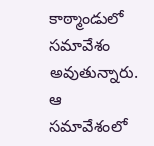కాఠ్మాండులో సమావేశం అవుతున్నారు. ఆ సమావేశంలో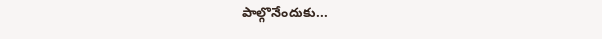పాల్గొనేందుకు...